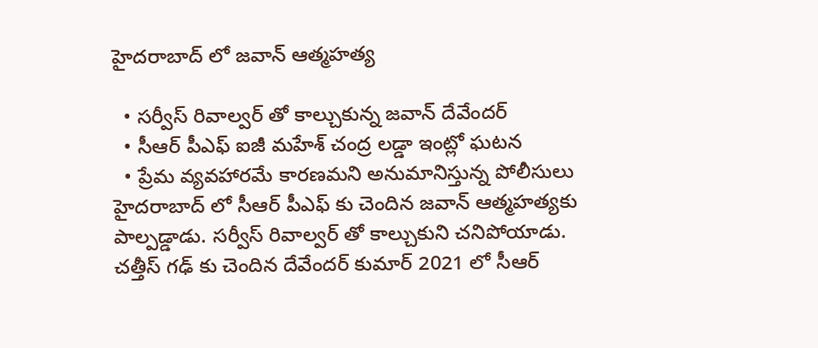హైదరాబాద్ లో జవాన్ ఆత్మహత్య

  • సర్వీస్ రివాల్వర్ తో కాల్చుకున్న జవాన్ దేవేందర్
  • సీఆర్ పీఎఫ్ ఐజీ మహేశ్ చంద్ర లడ్డా ఇంట్లో ఘటన
  • ప్రేమ వ్యవహారమే కారణమని అనుమానిస్తున్న పోలీసులు
హైదరాబాద్ లో సీఆర్ పీఎఫ్ కు చెందిన జవాన్ ఆత్మహత్యకు పాల్పడ్డాడు. సర్వీస్ రివాల్వర్ తో కాల్చుకుని చనిపోయాడు. చత్తీస్ గఢ్ కు చెందిన దేవేందర్ కుమార్ 2021 లో సీఆర్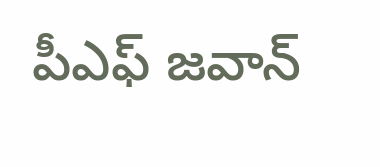పీఎఫ్ జవాన్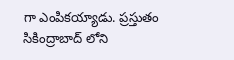గా ఎంపికయ్యాడు. ప్రస్తుతం సికింద్రాబాద్ లోని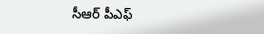సీఆర్ పీఎఫ్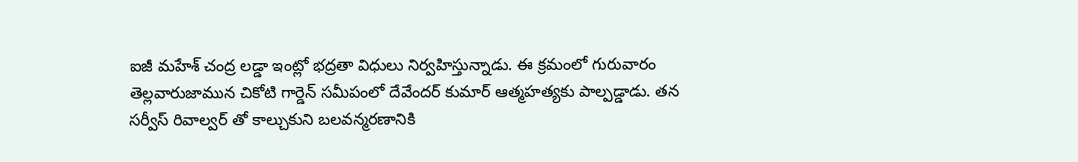ఐజీ మహేశ్ చంద్ర లడ్డా ఇంట్లో భద్రతా విధులు నిర్వహిస్తున్నాడు. ఈ క్రమంలో గురువారం తెల్లవారుజామున చికోటి గార్డెన్ సమీపంలో దేవేందర్ కుమార్ ఆత్మహత్యకు పాల్పడ్డాడు. తన సర్వీస్ రివాల్వర్ తో కాల్చుకుని బలవన్మరణానికి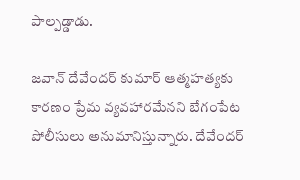పాల్పడ్డాడు.

జవాన్ దేవేందర్ కుమార్ ఆత్మహత్యకు కారణం ప్రేమ వ్యవహారమేనని బేగంపేట పోలీసులు అనుమానిస్తున్నారు. దేవేందర్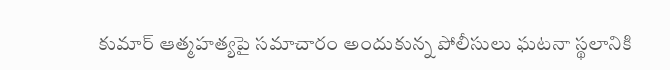కుమార్ ఆత్మహత్యపై సమాచారం అందుకున్న పోలీసులు ఘటనా స్థలానికి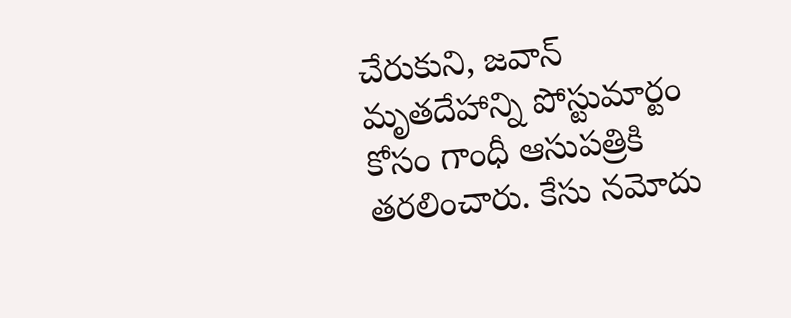చేరుకుని, జవాన్ మృతదేహాన్ని పోస్టుమార్టం కోసం గాంధీ ఆసుపత్రికి తరలించారు. కేసు నమోదు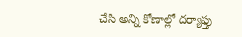చేసి అన్ని కోణాల్లో దర్యాఫ్తు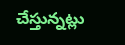చేస్తున్నట్లు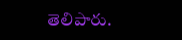తెలిపారు.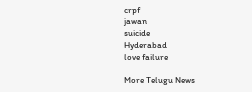crpf
jawan
suicide
Hyderabad
love failure

More Telugu News